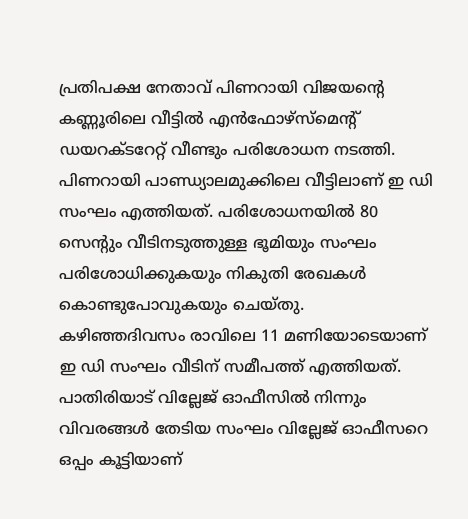പ്രതിപക്ഷ നേതാവ് പിണറായി വിജയന്റെ കണ്ണൂരിലെ വീട്ടിൽ എൻഫോഴ്സ്മെന്റ് ഡയറക്ടറേറ്റ് വീണ്ടും പരിശോധന നടത്തി. പിണറായി പാണ്ഡ്യാലമുക്കിലെ വീട്ടിലാണ് ഇ ഡി സംഘം എത്തിയത്. പരിശോധനയിൽ 80 സെന്റും വീടിനടുത്തുള്ള ഭൂമിയും സംഘം പരിശോധിക്കുകയും നികുതി രേഖകൾ കൊണ്ടുപോവുകയും ചെയ്തു.
കഴിഞ്ഞദിവസം രാവിലെ 11 മണിയോടെയാണ് ഇ ഡി സംഘം വീടിന് സമീപത്ത് എത്തിയത്. പാതിരിയാട് വില്ലേജ് ഓഫീസിൽ നിന്നും വിവരങ്ങൾ തേടിയ സംഘം വില്ലേജ് ഓഫീസറെ ഒപ്പം കൂട്ടിയാണ്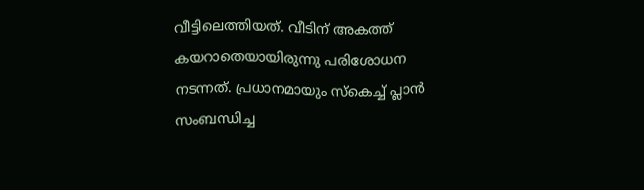വീട്ടിലെത്തിയത്. വീടിന് അകത്ത് കയറാതെയായിരുന്നു പരിശോധന നടന്നത്. പ്രധാനമായും സ്കെച്ച് പ്ലാൻ സംബന്ധിച്ച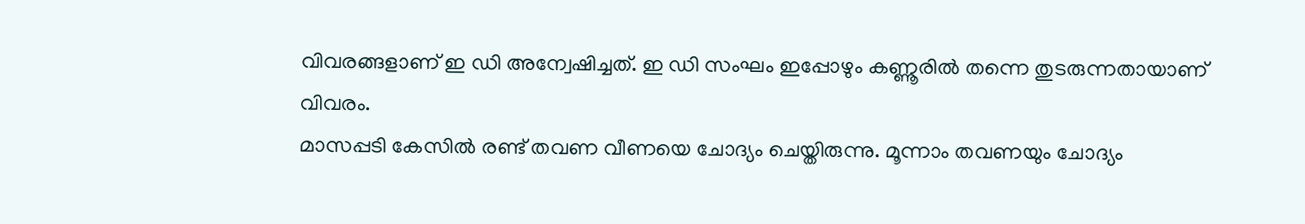വിവരങ്ങളാണ് ഇ ഡി അന്വേഷിച്ചത്. ഇ ഡി സംഘം ഇപ്പോഴും കണ്ണൂരിൽ തന്നെ തുടരുന്നതായാണ് വിവരം.
മാസപ്പടി കേസിൽ രണ്ട് തവണ വീണയെ ചോദ്യം ചെയ്തിരുന്നു. മൂന്നാം തവണയും ചോദ്യം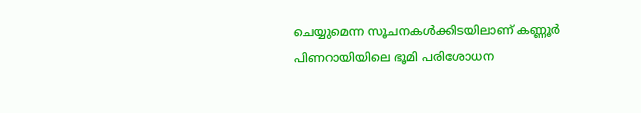ചെയ്യുമെന്ന സൂചനകൾക്കിടയിലാണ് കണ്ണൂർ പിണറായിയിലെ ഭൂമി പരിശോധന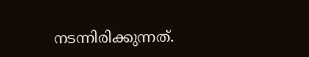നടന്നിരിക്കുന്നത്.